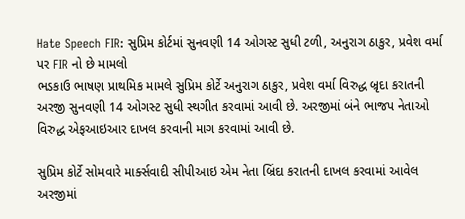Hate Speech FIR: સુપ્રિમ કોર્ટમાં સુનવણી 14 ઓગસ્ટ સુધી ટળી, અનુરાગ ઠાકુર, પ્રવેશ વર્મા પર FIR નો છે મામલો
ભડકાઉ ભાષણ પ્રાથમિક મામલે સુપ્રિમ કોર્ટે અનુરાગ ઠાકુર, પ્રવેશ વર્મા વિરુદ્ધ બ્રૃદા કરાતની અરજી સુનવણી 14 ઓગસ્ટ સુધી સ્થગીત કરવામાં આવી છે. અરજીમાં બંને ભાજપ નેતાઓ વિરુદ્ધ એફઆઇઆર દાખલ કરવાની માગ કરવામાં આવી છે.

સુપ્રિમ કોર્ટે સોમવારે માર્ક્સવાદી સીપીઆઇ એમ નેતા બ્રિંદા કરાતની દાખલ કરવામાં આવેલ અરજીમાં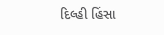દિલ્હી હિંસા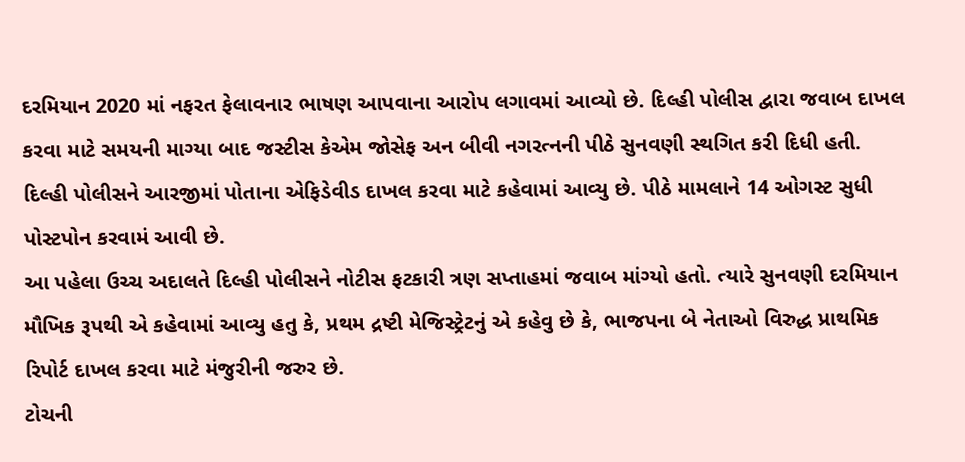દરમિયાન 2020 માં નફરત ફેલાવનાર ભાષણ આપવાના આરોપ લગાવમાં આવ્યો છે. દિલ્હી પોલીસ દ્વારા જવાબ દાખલ કરવા માટે સમયની માગ્યા બાદ જસ્ટીસ કેએમ જોસેફ અન બીવી નગરત્નની પીઠે સુનવણી સ્થગિત કરી દિધી હતી.
દિલ્હી પોલીસને આરજીમાં પોતાના એફિડેવીડ દાખલ કરવા માટે કહેવામાં આવ્યુ છે. પીઠે મામલાને 14 ઓગસ્ટ સુધી પોસ્ટપોન કરવામં આવી છે.
આ પહેલા ઉચ્ચ અદાલતે દિલ્હી પોલીસને નોટીસ ફટકારી ત્રણ સપ્તાહમાં જવાબ માંગ્યો હતો. ત્યારે સુનવણી દરમિયાન મૌખિક રૂપથી એ કહેવામાં આવ્યુ હતુ કે, પ્રથમ દ્રષ્ટી મેજિસ્ટ્રેટનું એ કહેવુ છે કે, ભાજપના બે નેતાઓ વિરુદ્ધ પ્રાથમિક રિપોર્ટ દાખલ કરવા માટે મંજુરીની જરુર છે.
ટોચની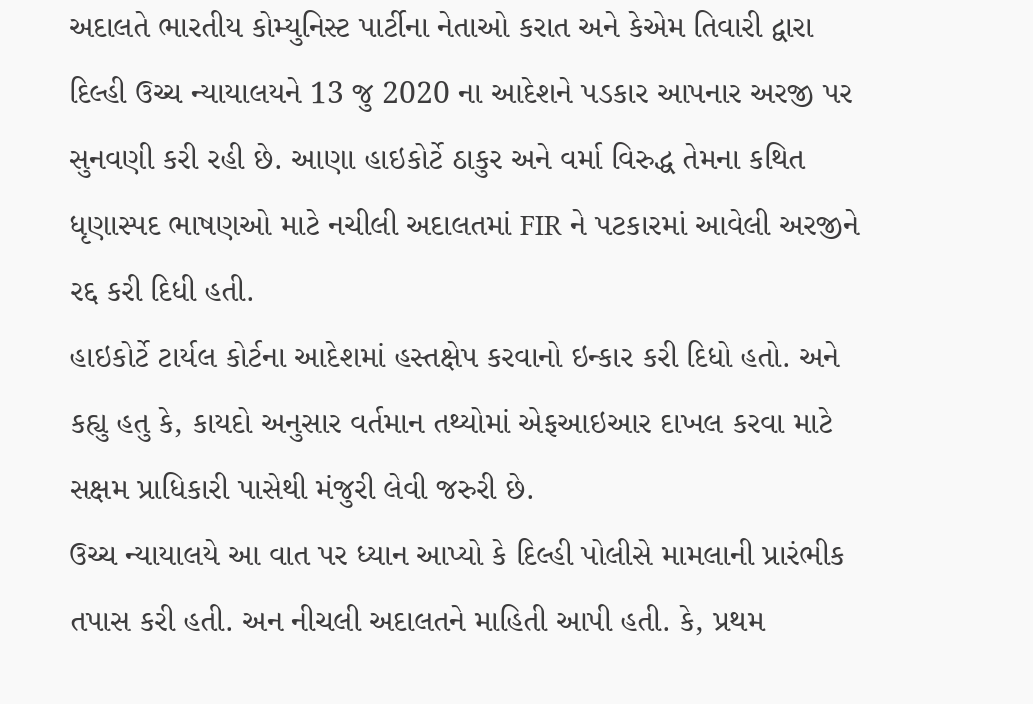અદાલતે ભારતીય કોમ્યુનિસ્ટ પાર્ટીના નેતાઓ કરાત અને કેએમ તિવારી દ્વારા દિલ્હી ઉચ્ચ ન્યાયાલયને 13 જુ 2020 ના આદેશને પડકાર આપનાર અરજી પર સુનવણી કરી રહી છે. આણા હાઇકોર્ટે ઠાકુર અને વર્મા વિરુદ્ધ તેમના કથિત ધૃણાસ્પદ ભાષણઓ માટે નચીલી અદાલતમાં FIR ને પટકારમાં આવેલી અરજીને રદ્દ કરી દિધી હતી.
હાઇકોર્ટે ટાર્યલ કોર્ટના આદેશમાં હસ્તક્ષેપ કરવાનો ઇન્કાર કરી દિધો હતો. અને કહ્યુ હતુ કે, કાયદો અનુસાર વર્તમાન તથ્યોમાં એફઆઇઆર દાખલ કરવા માટે સક્ષમ પ્રાધિકારી પાસેથી મંજુરી લેવી જરુરી છે.
ઉચ્ચ ન્યાયાલયે આ વાત પર ધ્યાન આપ્યો કે દિલ્હી પોલીસે મામલાની પ્રારંભીક તપાસ કરી હતી. અન નીચલી અદાલતને માહિતી આપી હતી. કે, પ્રથમ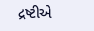દ્રષ્ટીએ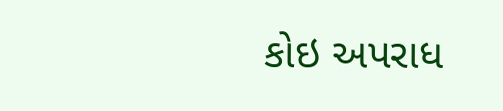કોઇ અપરાધ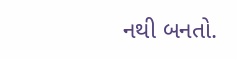નથી બનતો.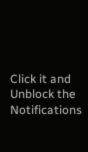Click it and Unblock the Notifications